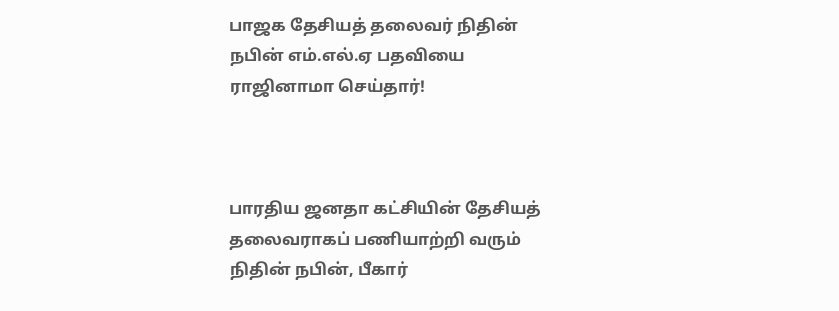பாஜக தேசியத் தலைவர் நிதின் நபின் எம்.எல்.ஏ பதவியை ராஜினாமா செய்தார்!



பாரதிய ஜனதா கட்சியின் தேசியத் தலைவராகப் பணியாற்றி வரும் நிதின் நபின், பீகார்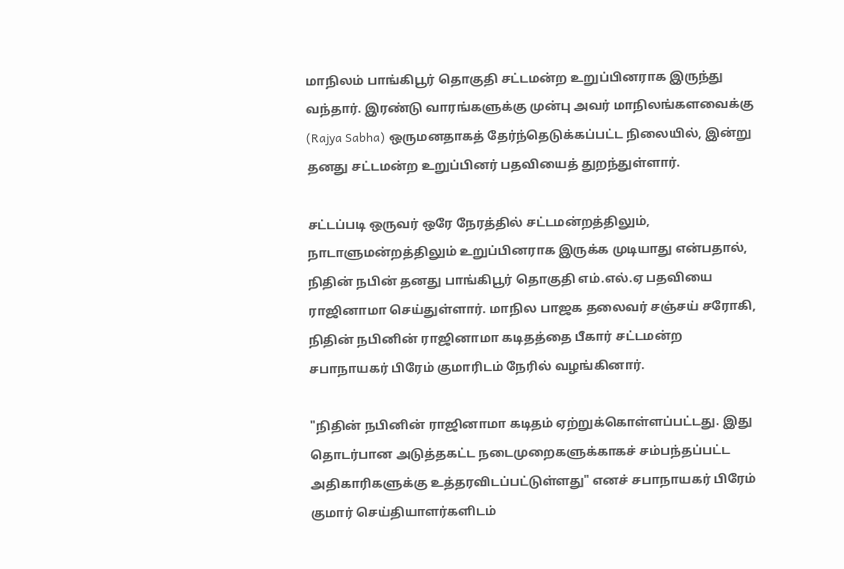மாநிலம் பாங்கிபூர் தொகுதி சட்டமன்ற உறுப்பினராக இருந்து வந்தார். இரண்டு வாரங்களுக்கு முன்பு அவர் மாநிலங்களவைக்கு (Rajya Sabha) ஒருமனதாகத் தேர்ந்தெடுக்கப்பட்ட நிலையில், இன்று தனது சட்டமன்ற உறுப்பினர் பதவியைத் துறந்துள்ளார்.

சட்டப்படி ஒருவர் ஒரே நேரத்தில் சட்டமன்றத்திலும், நாடாளுமன்றத்திலும் உறுப்பினராக இருக்க முடியாது என்பதால், நிதின் நபின் தனது பாங்கிபூர் தொகுதி எம்.எல்.ஏ பதவியை ராஜினாமா செய்துள்ளார். மாநில பாஜக தலைவர் சஞ்சய் சரோகி, நிதின் நபினின் ராஜினாமா கடிதத்தை பீகார் சட்டமன்ற சபாநாயகர் பிரேம் குமாரிடம் நேரில் வழங்கினார்.

"நிதின் நபினின் ராஜினாமா கடிதம் ஏற்றுக்கொள்ளப்பட்டது. இது தொடர்பான அடுத்தகட்ட நடைமுறைகளுக்காகச் சம்பந்தப்பட்ட அதிகாரிகளுக்கு உத்தரவிடப்பட்டுள்ளது" எனச் சபாநாயகர் பிரேம் குமார் செய்தியாளர்களிடம்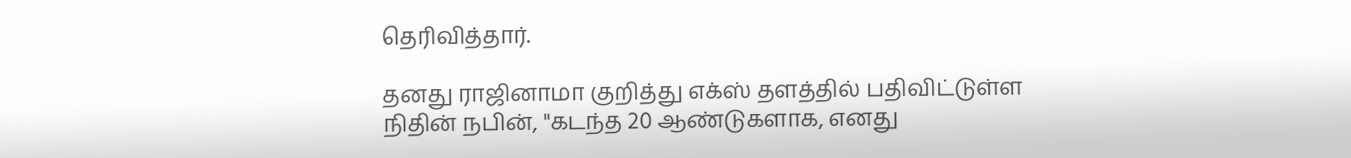தெரிவித்தார்.

தனது ராஜினாமா குறித்து எக்ஸ் தளத்தில் பதிவிட்டுள்ள நிதின் நபின், "கடந்த 20 ஆண்டுகளாக, எனது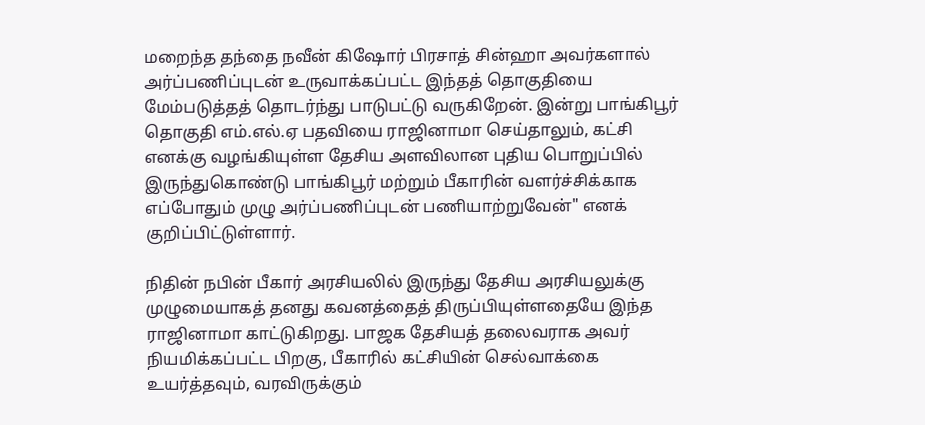மறைந்த தந்தை நவீன் கிஷோர் பிரசாத் சின்ஹா அவர்களால் அர்ப்பணிப்புடன் உருவாக்கப்பட்ட இந்தத் தொகுதியை மேம்படுத்தத் தொடர்ந்து பாடுபட்டு வருகிறேன். இன்று பாங்கிபூர் தொகுதி எம்.எல்.ஏ பதவியை ராஜினாமா செய்தாலும், கட்சி எனக்கு வழங்கியுள்ள தேசிய அளவிலான புதிய பொறுப்பில் இருந்துகொண்டு பாங்கிபூர் மற்றும் பீகாரின் வளர்ச்சிக்காக எப்போதும் முழு அர்ப்பணிப்புடன் பணியாற்றுவேன்" எனக் குறிப்பிட்டுள்ளார்.

நிதின் நபின் பீகார் அரசியலில் இருந்து தேசிய அரசியலுக்கு முழுமையாகத் தனது கவனத்தைத் திருப்பியுள்ளதையே இந்த ராஜினாமா காட்டுகிறது. பாஜக தேசியத் தலைவராக அவர் நியமிக்கப்பட்ட பிறகு, பீகாரில் கட்சியின் செல்வாக்கை உயர்த்தவும், வரவிருக்கும்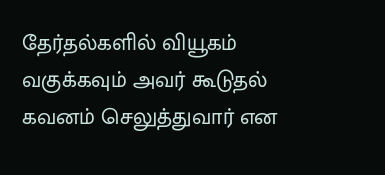தேர்தல்களில் வியூகம் வகுக்கவும் அவர் கூடுதல் கவனம் செலுத்துவார் என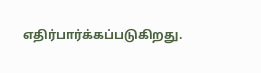எதிர்பார்க்கப்படுகிறது.